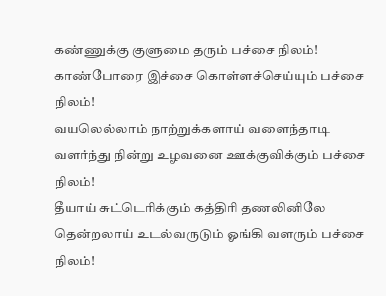கண்ணுக்கு குளுமை தரும் பச்சை நிலம்!
காண்போரை இச்சை கொள்ளச்செய்யும் பச்சை நிலம்!
வயலெல்லாம் நாற்றுக்களாய் வளைந்தாடி
வளர்ந்து நின்று உழவனை ஊக்குவிக்கும் பச்சை நிலம்!
தீயாய் சுட்டெரிக்கும் கத்திரி தணலினிலே
தென்றலாய் உடல்வருடும் ஓங்கி வளரும் பச்சை நிலம்!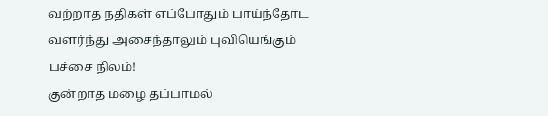வற்றாத நதிகள் எப்போதும் பாய்ந்தோட
வளர்ந்து அசைந்தாலும் புவியெங்கும் பச்சை நிலம்!
குன்றாத மழை தப்பாமல்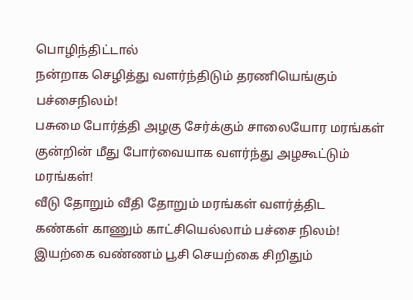பொழிந்திட்டால்
நன்றாக செழித்து வளர்ந்திடும் தரணியெங்கும் பச்சைநிலம்!
பசுமை போர்த்தி அழகு சேர்க்கும் சாலையோர மரங்கள்
குன்றின் மீது போர்வையாக வளர்ந்து அழகூட்டும் மரங்கள்!
வீடு தோறும் வீதி தோறும் மரங்கள் வளர்த்திட
கண்கள் காணும் காட்சியெல்லாம் பச்சை நிலம்!
இயற்கை வண்ணம் பூசி செயற்கை சிறிதும்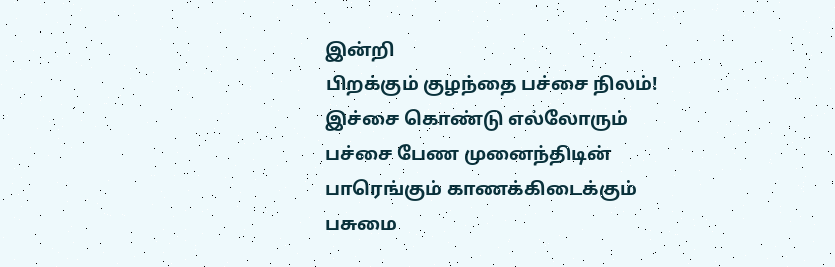இன்றி
பிறக்கும் குழந்தை பச்சை நிலம்!
இச்சை கொண்டு எல்லோரும்
பச்சை பேண முனைந்திடின்
பாரெங்கும் காணக்கிடைக்கும்
பசுமை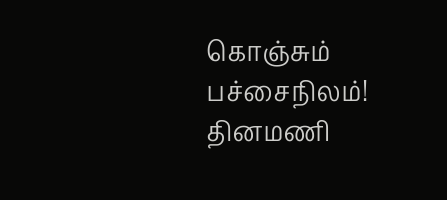கொஞ்சும் பச்சைநிலம்!
தினமணி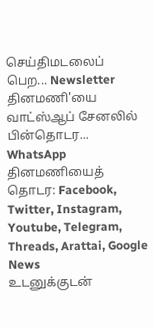செய்திமடலைப் பெற... Newsletter
தினமணி'யை வாட்ஸ்ஆப் சேனலில் பின்தொடர... WhatsApp
தினமணியைத் தொடர: Facebook, Twitter, Instagram, Youtube, Telegram, Threads, Arattai, Google News
உடனுக்குடன்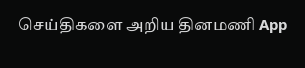செய்திகளை அறிய தினமணி App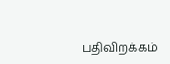பதிவிறக்கம்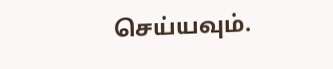செய்யவும்.